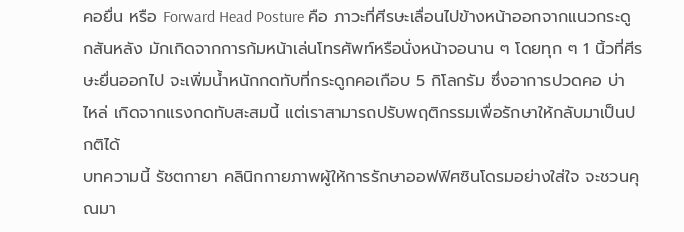คอยื่น หรือ Forward Head Posture คือ ภาวะที่ศีรษะเลื่อนไปข้างหน้าออกจากแนวกระดูกสันหลัง มักเกิดจากการก้มหน้าเล่นโทรศัพท์หรือนั่งหน้าจอนาน ๆ โดยทุก ๆ 1 นิ้วที่ศีรษะยื่นออกไป จะเพิ่มน้ำหนักกดทับที่กระดูกคอเกือบ 5 กิโลกรัม ซึ่งอาการปวดคอ บ่า ไหล่ เกิดจากแรงกดทับสะสมนี้ แต่เราสามารถปรับพฤติกรรมเพื่อรักษาให้กลับมาเป็นปกติได้
บทความนี้ รัชตกายา คลินิกกายภาพผู้ให้การรักษาออฟฟิศซินโดรมอย่างใส่ใจ จะชวนคุณมา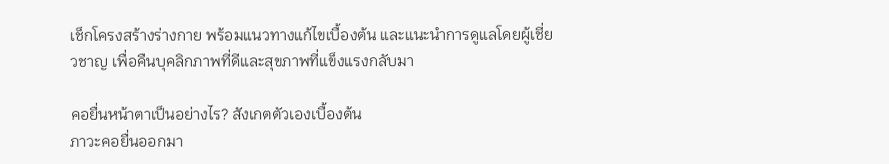เช็กโครงสร้างร่างกาย พร้อมแนวทางแก้ไขเบื้องต้น และแนะนำการดูแลโดยผู้เชี่ยวชาญ เพื่อคืนบุคลิกภาพที่ดีและสุขภาพที่แข็งแรงกลับมา

คอยื่นหน้าตาเป็นอย่างไร? สังเกตตัวเองเบื้องต้น
ภาวะคอยื่นออกมา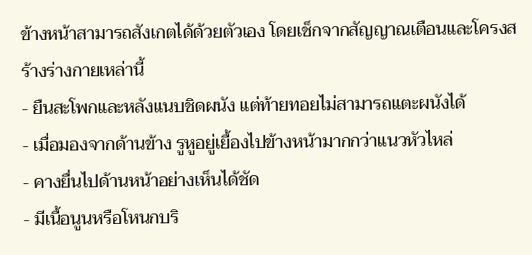ข้างหน้าสามารถสังเกตได้ด้วยตัวเอง โดยเช็กจากสัญญาณเตือนและโครงสร้างร่างกายเหล่านี้
- ยืนสะโพกและหลังแนบชิดผนัง แต่ท้ายทอยไม่สามารถแตะผนังได้
- เมื่อมองจากด้านข้าง รูหูอยู่เยื้องไปข้างหน้ามากกว่าแนวหัวไหล่
- คางยื่นไปด้านหน้าอย่างเห็นได้ชัด
- มีเนื้อนูนหรือโหนกบริ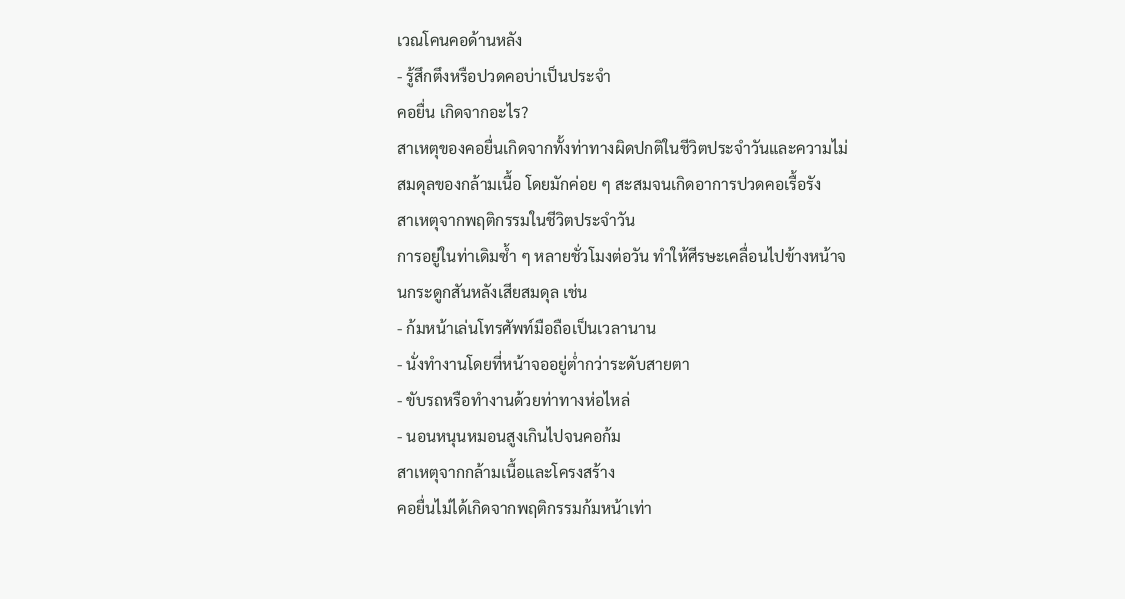เวณโคนคอด้านหลัง
- รู้สึกตึงหรือปวดคอบ่าเป็นประจำ
คอยื่น เกิดจากอะไร?
สาเหตุของคอยื่นเกิดจากทั้งท่าทางผิดปกติในชีวิตประจำวันและความไม่สมดุลของกล้ามเนื้อ โดยมักค่อย ๆ สะสมจนเกิดอาการปวดคอเรื้อรัง
สาเหตุจากพฤติกรรมในชีวิตประจำวัน
การอยู่ในท่าเดิมซ้ำ ๆ หลายชั่วโมงต่อวัน ทำให้ศีรษะเคลื่อนไปข้างหน้าจนกระดูกสันหลังเสียสมดุล เช่น
- ก้มหน้าเล่นโทรศัพท์มือถือเป็นเวลานาน
- นั่งทำงานโดยที่หน้าจออยู่ต่ำกว่าระดับสายตา
- ขับรถหรือทำงานด้วยท่าทางห่อไหล่
- นอนหนุนหมอนสูงเกินไปจนคอก้ม
สาเหตุจากกล้ามเนื้อและโครงสร้าง
คอยื่นไม่ได้เกิดจากพฤติกรรมก้มหน้าเท่า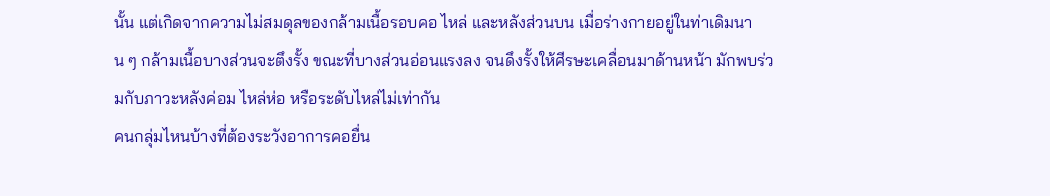นั้น แต่เกิดจากความไม่สมดุลของกล้ามเนื้อรอบคอ ไหล่ และหลังส่วนบน เมื่อร่างกายอยู่ในท่าเดิมนาน ๆ กล้ามเนื้อบางส่วนจะตึงรั้ง ขณะที่บางส่วนอ่อนแรงลง จนดึงรั้งให้ศีรษะเคลื่อนมาด้านหน้า มักพบร่วมกับภาวะหลังค่อม ไหล่ห่อ หรือระดับไหล่ไม่เท่ากัน
คนกลุ่มไหนบ้างที่ต้องระวังอาการคอยื่น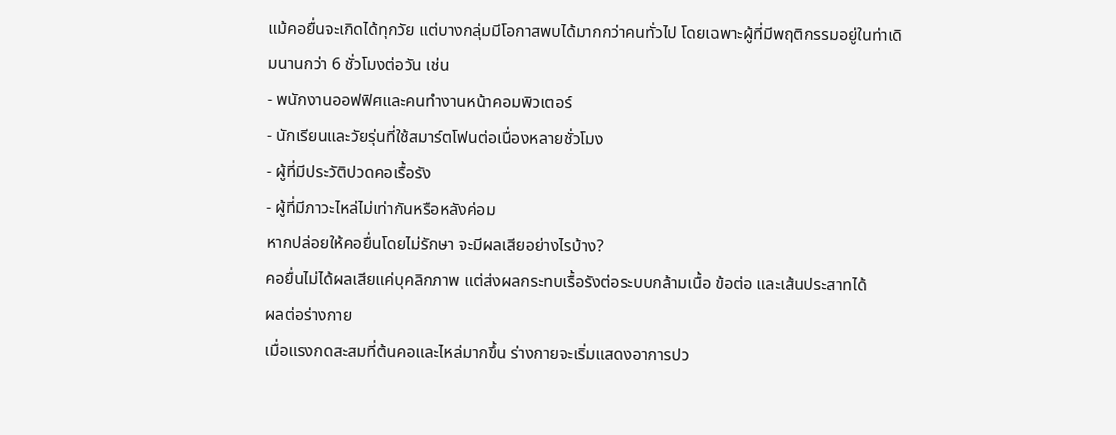แม้คอยื่นจะเกิดได้ทุกวัย แต่บางกลุ่มมีโอกาสพบได้มากกว่าคนทั่วไป โดยเฉพาะผู้ที่มีพฤติกรรมอยู่ในท่าเดิมนานกว่า 6 ชั่วโมงต่อวัน เช่น
- พนักงานออฟฟิศและคนทำงานหน้าคอมพิวเตอร์
- นักเรียนและวัยรุ่นที่ใช้สมาร์ตโฟนต่อเนื่องหลายชั่วโมง
- ผู้ที่มีประวัติปวดคอเรื้อรัง
- ผู้ที่มีภาวะไหล่ไม่เท่ากันหรือหลังค่อม
หากปล่อยให้คอยื่นโดยไม่รักษา จะมีผลเสียอย่างไรบ้าง?
คอยื่นไม่ได้ผลเสียแค่บุคลิกภาพ แต่ส่งผลกระทบเรื้อรังต่อระบบกล้ามเนื้อ ข้อต่อ และเส้นประสาทได้
ผลต่อร่างกาย
เมื่อแรงกดสะสมที่ต้นคอและไหล่มากขึ้น ร่างกายจะเริ่มแสดงอาการปว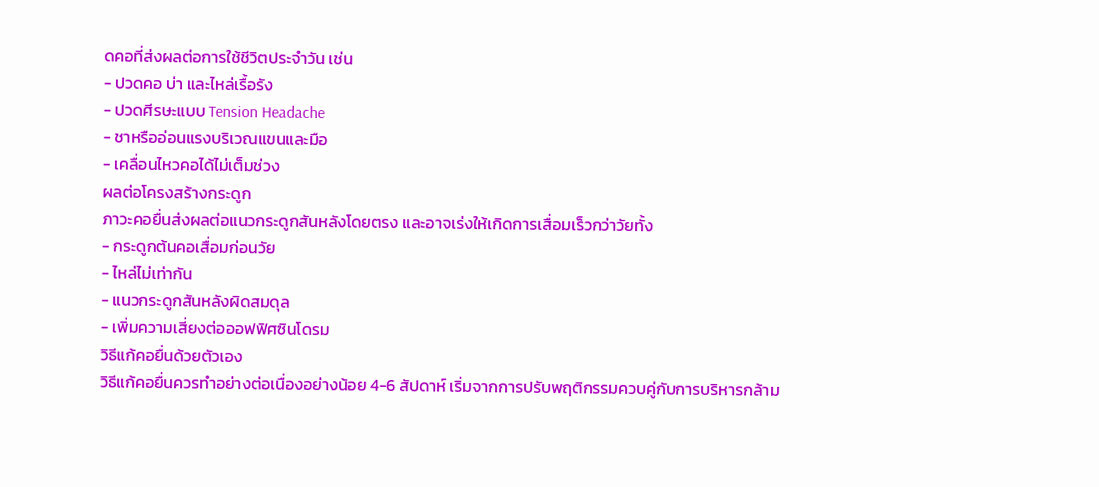ดคอที่ส่งผลต่อการใช้ชีวิตประจำวัน เช่น
- ปวดคอ บ่า และไหล่เรื้อรัง
- ปวดศีรษะแบบ Tension Headache
- ชาหรืออ่อนแรงบริเวณแขนและมือ
- เคลื่อนไหวคอได้ไม่เต็มช่วง
ผลต่อโครงสร้างกระดูก
ภาวะคอยื่นส่งผลต่อแนวกระดูกสันหลังโดยตรง และอาจเร่งให้เกิดการเสื่อมเร็วกว่าวัยทั้ง
- กระดูกต้นคอเสื่อมก่อนวัย
- ไหล่ไม่เท่ากัน
- แนวกระดูกสันหลังผิดสมดุล
- เพิ่มความเสี่ยงต่อออฟฟิศซินโดรม
วิธีแก้คอยื่นด้วยตัวเอง
วิธีแก้คอยื่นควรทำอย่างต่อเนื่องอย่างน้อย 4-6 สัปดาห์ เริ่มจากการปรับพฤติกรรมควบคู่กับการบริหารกล้าม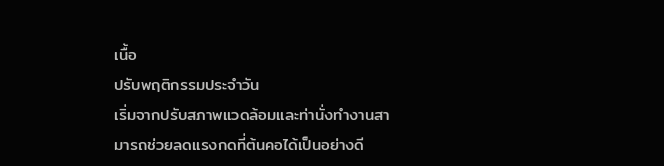เนื้อ
ปรับพฤติกรรมประจำวัน
เริ่มจากปรับสภาพแวดล้อมและท่านั่งทำงานสามารถช่วยลดแรงกดที่ต้นคอได้เป็นอย่างดี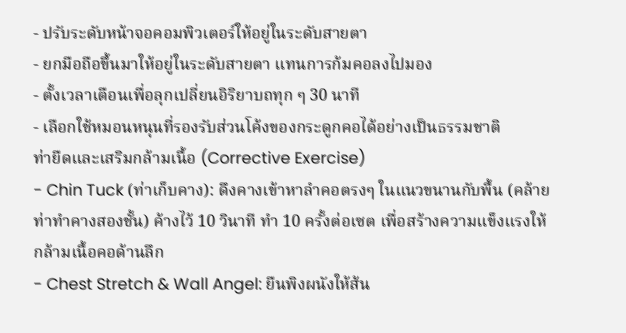- ปรับระดับหน้าจอคอมพิวเตอร์ให้อยู่ในระดับสายตา
- ยกมือถือขึ้นมาให้อยู่ในระดับสายตา แทนการก้มคอลงไปมอง
- ตั้งเวลาเตือนเพื่อลุกเปลี่ยนอิริยาบถทุก ๆ 30 นาที
- เลือกใช้หมอนหนุนที่รองรับส่วนโค้งของกระดูกคอได้อย่างเป็นธรรมชาติ
ท่ายืดและเสริมกล้ามเนื้อ (Corrective Exercise)
- Chin Tuck (ท่าเก็บคาง): ดึงคางเข้าหาลำคอตรงๆ ในแนวขนานกับพื้น (คล้ายท่าทำคางสองชั้น) ค้างไว้ 10 วินาที ทำ 10 ครั้งต่อเซต เพื่อสร้างความแข็งแรงให้กล้ามเนื้อคอด้านลึก
- Chest Stretch & Wall Angel: ยืนพิงผนังให้ส้น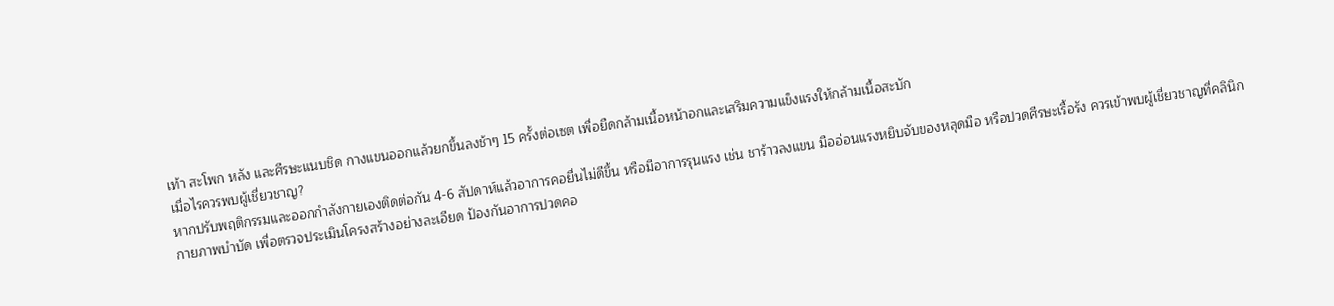เท้า สะโพก หลัง และศีรษะแนบชิด กางแขนออกแล้วยกขึ้นลงช้าๆ 15 ครั้งต่อเซต เพื่อยืดกล้ามเนื้อหน้าอกและเสริมความแข็งแรงให้กล้ามเนื้อสะบัก
เมื่อไรควรพบผู้เชี่ยวชาญ?
หากปรับพฤติกรรมและออกกำลังกายเองติดต่อกัน 4-6 สัปดาห์แล้วอาการคอยื่นไม่ดีขึ้น หรือมีอาการรุนแรง เช่น ชาร้าวลงแขน มืออ่อนแรงหยิบจับของหลุดมือ หรือปวดศีรษะเรื้อรัง ควรเข้าพบผู้เชี่ยวชาญที่คลินิกกายภาพบำบัด เพื่อตรวจประเมินโครงสร้างอย่างละเอียด ป้องกันอาการปวดคอ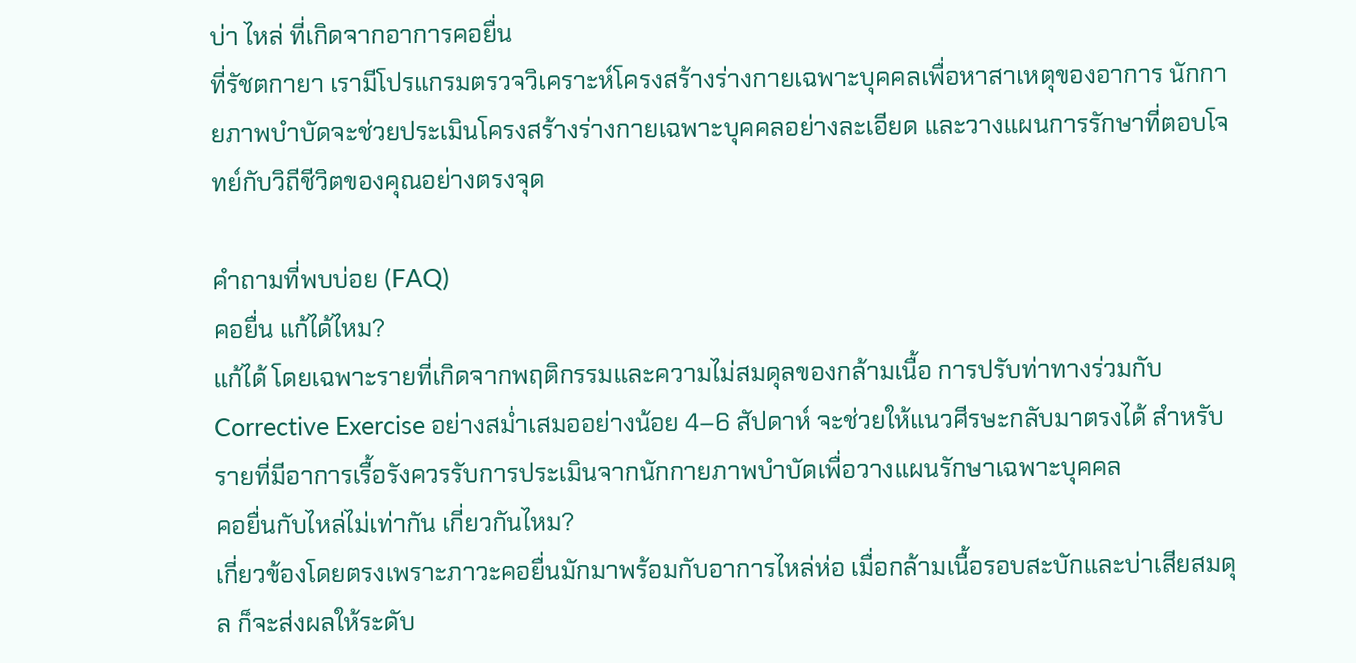บ่า ไหล่ ที่เกิดจากอาการคอยื่น
ที่รัชตกายา เรามีโปรแกรมตรวจวิเคราะห์โครงสร้างร่างกายเฉพาะบุคคลเพื่อหาสาเหตุของอาการ นักกายภาพบำบัดจะช่วยประเมินโครงสร้างร่างกายเฉพาะบุคคลอย่างละเอียด และวางแผนการรักษาที่ตอบโจทย์กับวิถีชีวิตของคุณอย่างตรงจุด

คำถามที่พบบ่อย (FAQ)
คอยื่น แก้ได้ไหม?
แก้ได้ โดยเฉพาะรายที่เกิดจากพฤติกรรมและความไม่สมดุลของกล้ามเนื้อ การปรับท่าทางร่วมกับ Corrective Exercise อย่างสม่ำเสมออย่างน้อย 4–6 สัปดาห์ จะช่วยให้แนวศีรษะกลับมาตรงได้ สำหรับรายที่มีอาการเรื้อรังควรรับการประเมินจากนักกายภาพบำบัดเพื่อวางแผนรักษาเฉพาะบุคคล
คอยื่นกับไหล่ไม่เท่ากัน เกี่ยวกันไหม?
เกี่ยวข้องโดยตรงเพราะภาวะคอยื่นมักมาพร้อมกับอาการไหล่ห่อ เมื่อกล้ามเนื้อรอบสะบักและบ่าเสียสมดุล ก็จะส่งผลให้ระดับ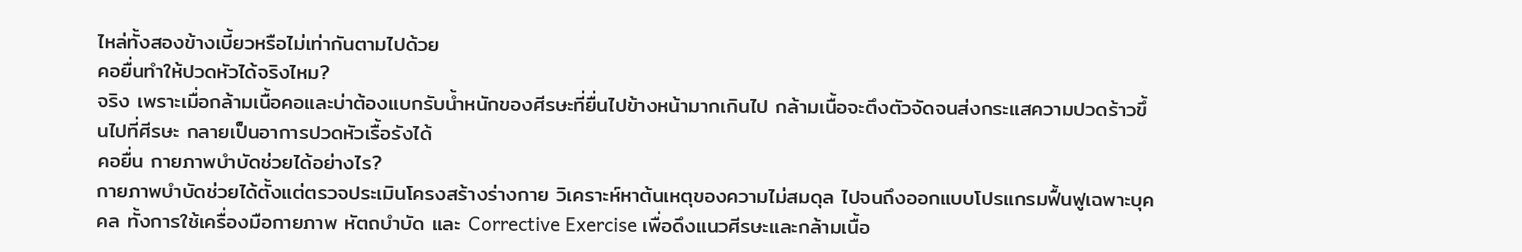ไหล่ทั้งสองข้างเบี้ยวหรือไม่เท่ากันตามไปด้วย
คอยื่นทำให้ปวดหัวได้จริงไหม?
จริง เพราะเมื่อกล้ามเนื้อคอและบ่าต้องแบกรับน้ำหนักของศีรษะที่ยื่นไปข้างหน้ามากเกินไป กล้ามเนื้อจะตึงตัวจัดจนส่งกระแสความปวดร้าวขึ้นไปที่ศีรษะ กลายเป็นอาการปวดหัวเรื้อรังได้
คอยื่น กายภาพบำบัดช่วยได้อย่างไร?
กายภาพบำบัดช่วยได้ตั้งแต่ตรวจประเมินโครงสร้างร่างกาย วิเคราะห์หาต้นเหตุของความไม่สมดุล ไปจนถึงออกแบบโปรแกรมฟื้นฟูเฉพาะบุคคล ทั้งการใช้เครื่องมือกายภาพ หัตถบำบัด และ Corrective Exercise เพื่อดึงแนวศีรษะและกล้ามเนื้อ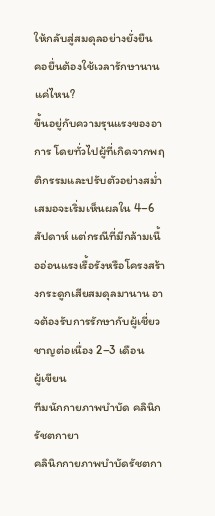ให้กลับสู่สมดุลอย่างยั่งยืน
คอยื่นต้องใช้เวลารักษานานแค่ไหน?
ขึ้นอยู่กับความรุนแรงของอาการ โดยทั่วไปผู้ที่เกิดจากพฤติกรรมและปรับตัวอย่างสม่ำเสมอจะเริ่มเห็นผลใน 4–6 สัปดาห์ แต่กรณีที่มีกล้ามเนื้ออ่อนแรงเรื้อรังหรือโครงสร้างกระดูกเสียสมดุลมานาน อาจต้องรับการรักษากับผู้เชี่ยวชาญต่อเนื่อง 2–3 เดือน
ผู้เขียน
ทีมนักกายภาพบำบัด คลินิกรัชตกายา
คลินิกกายภาพบำบัดรัชตกา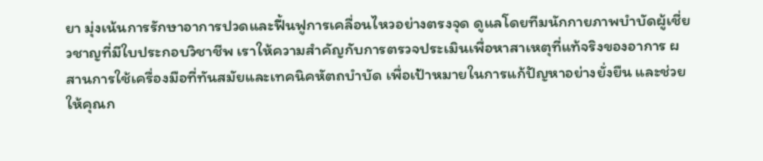ยา มุ่งเน้นการรักษาอาการปวดและฟื้นฟูการเคลื่อนไหวอย่างตรงจุด ดูแลโดยทีมนักกายภาพบำบัดผู้เชี่ยวชาญที่มีใบประกอบวิชาชีพ เราให้ความสำคัญกับการตรวจประเมินเพื่อหาสาเหตุที่แท้จริงของอาการ ผสานการใช้เครื่องมือที่ทันสมัยและเทคนิคหัตถบำบัด เพื่อเป้าหมายในการแก้ปัญหาอย่างยั่งยืน และช่วยให้คุณก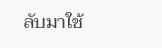ลับมาใช้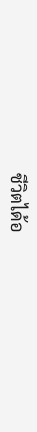ชีวิตได้อ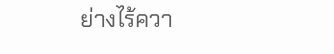ย่างไร้ควา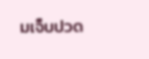มเจ็บปวด